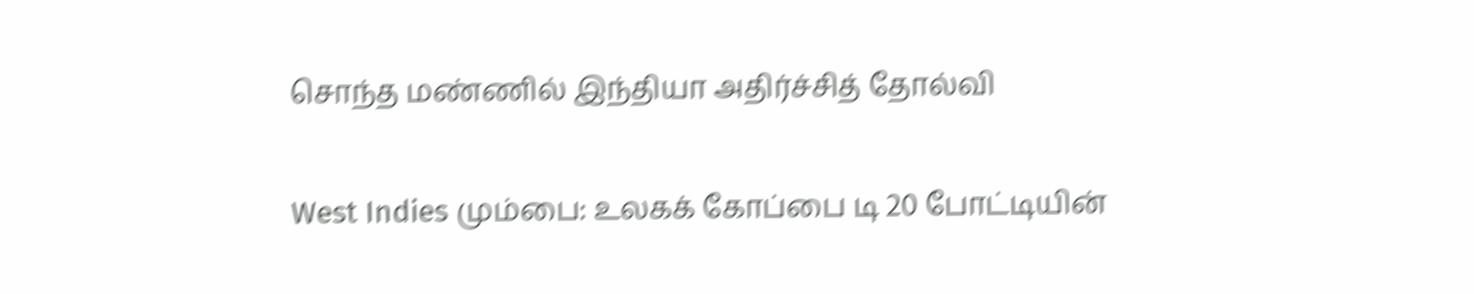சொந்த மண்ணில் இந்தியா அதிர்ச்சித் தோல்வி

West Indies மும்பை: உலகக் கோப்பை டி 20 போட்டியின்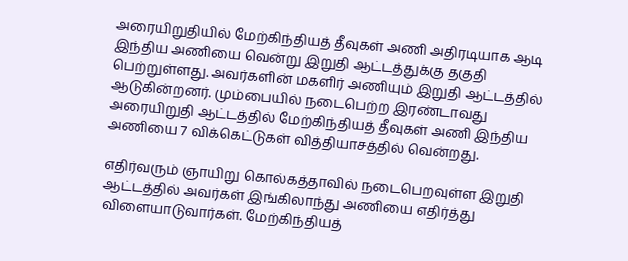அரையிறுதியில் மேற்கிந்தியத் தீவுகள் அணி அதிரடியாக ஆடி இந்திய அணியை வென்று இறுதி ஆட்டத்துக்கு தகுதி பெற்றுள்ளது. அவர்களின் மகளிர் அணியும் இறுதி ஆட்டத்தில் ஆடுகின்றனர். மும்பையில் நடைபெற்ற இரண்டாவது அரையிறுதி ஆட்டத்தில் மேற்கிந்தியத் தீவுகள் அணி இந்திய அணியை 7 விக்கெட்டுகள் வித்தியாசத்தில் வென்றது.

எதிர்வரும் ஞாயிறு கொல்கத்தாவில் நடைபெறவுள்ள இறுதி ஆட்டத்தில் அவர்கள் இங்கிலாந்து அணியை எதிர்த்து விளையாடுவார்கள். மேற்கிந்தியத்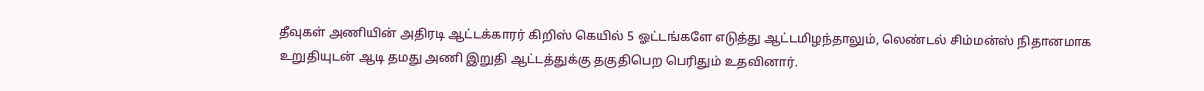தீவுகள் அணியின் அதிரடி ஆட்டக்காரர் கிறிஸ் கெயில் 5 ஓட்டங்களே எடுத்து ஆட்டமிழந்தாலும், லெண்டல் சிம்மன்ஸ் நிதானமாக உறுதியுடன் ஆடி தமது அணி இறுதி ஆட்டத்துக்கு தகுதிபெற பெரிதும் உதவினார்.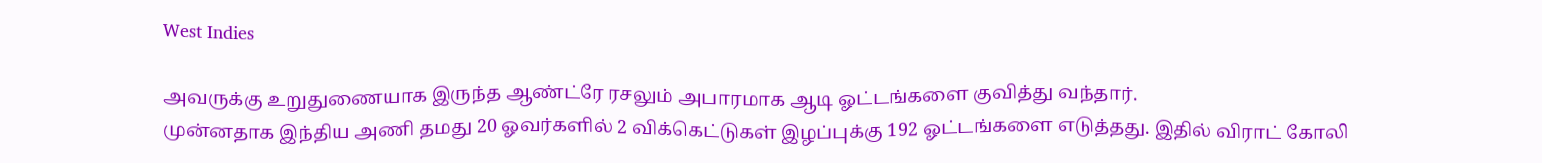West Indies

அவருக்கு உறுதுணையாக இருந்த ஆண்ட்ரே ரசலும் அபாரமாக ஆடி ஓட்டங்களை குவித்து வந்தார்.
முன்னதாக இந்திய அணி தமது 20 ஓவர்களில் 2 விக்கெட்டுகள் இழப்புக்கு 192 ஓட்டங்களை எடுத்தது. இதில் விராட் கோலி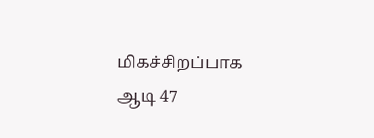மிகச்சிறப்பாக ஆடி 47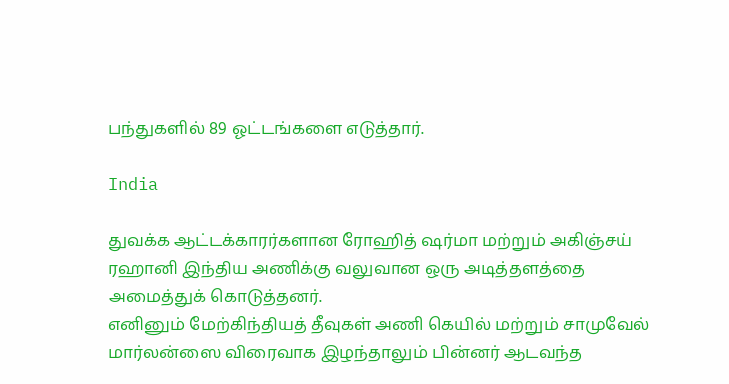பந்துகளில் 89 ஓட்டங்களை எடுத்தார்.

India

துவக்க ஆட்டக்காரர்களான ரோஹித் ஷர்மா மற்றும் அகிஞ்சய் ரஹானி இந்திய அணிக்கு வலுவான ஒரு அடித்தளத்தை அமைத்துக் கொடுத்தனர்.
எனினும் மேற்கிந்தியத் தீவுகள் அணி கெயில் மற்றும் சாமுவேல் மார்லன்ஸை விரைவாக இழந்தாலும் பின்னர் ஆடவந்த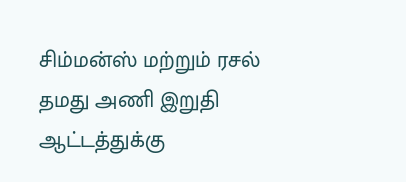சிம்மன்ஸ் மற்றும் ரசல் தமது அணி இறுதி ஆட்டத்துக்கு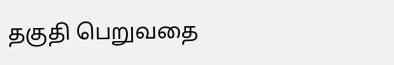தகுதி பெறுவதை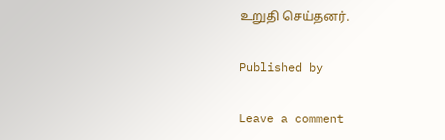உறுதி செய்தனர்.

Published by

Leave a comment